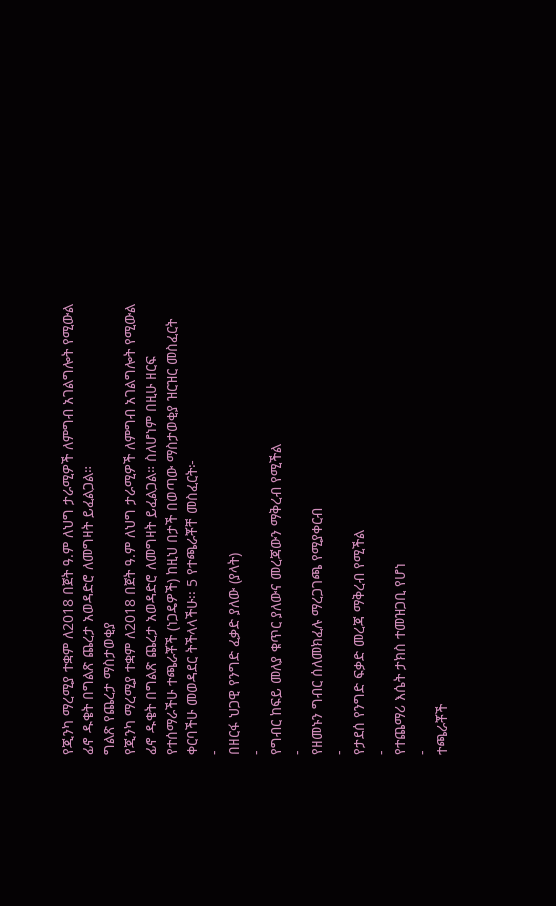የጂንካ ማረሚያ ተቋም ለ2018 በጀት ዓ.ም ለህግ ታራሚዎች ለምግብ አገልግሎት የሚውል ፊኖ ዱቄት በግልጽ ጨረታ አወዳድሮ ለመግዛት ይፈልጋል።
ግልጽ የጨረታ ማስታወቂያ
የጂንካ ማረሚያ ተቋም ለ2018 በጀት ዓ.ም ለህግ ታራሚዎች ለምግብ አገልግሎት የሚውል ፊኖ ዱቄት በግልጽ ጨረታ አወዳድሮ ለመግዛት ይፈልጋል። ስለሆነም በዚሁ ዘርፍ የተሰማራችሁ ተጫራቾች (ነጋዴዎች) ከዚህ በታች በወጣው ማስታወቂያ ዝርዝር መስፈርት ቀርባችሁ መወዳደር ትችላላችሁ፡፡ 5 የተጫራቾቸ መስፈርት፦
-
በዘርፋ ህጋዊ የንግድ ፈቃድ ያለው (ያላት)
-
የግብር ከፍይ መለያ ቁጥር ያለውና መረጃውን ማቅረብ የሚችል
-
የዘመኑን ግብር ሰለመክፈሉ ማረጋገጫ የሚያቀርብ
-
የታደሰ የንግድ ፍቃድ መረጃ ማቅረብ የሚችል
-
የተጨማሪ እሴት ታክስ ተመዝጋቢ የሆነ
-
ተጫራቾች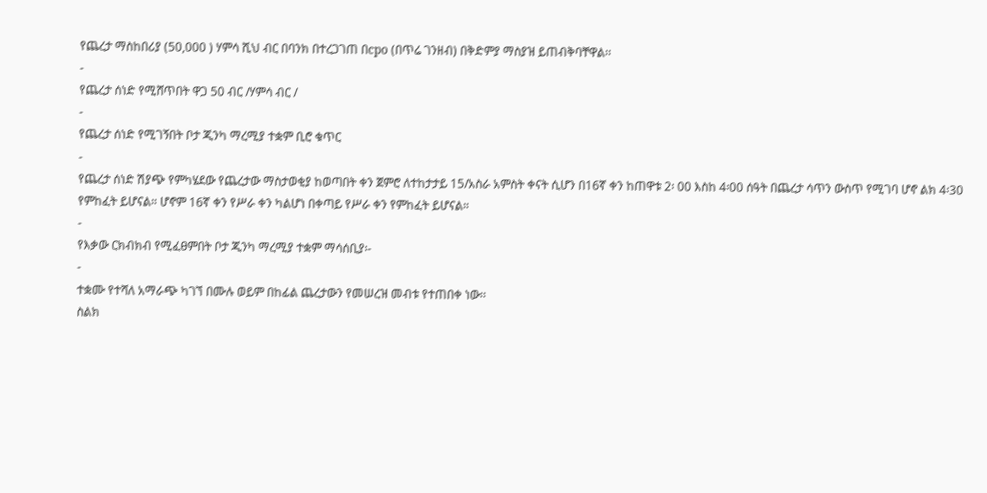የጨረታ ማስከበሪያ (50,000 ) ሃምሳ ሺህ ብር በባንክ በተረጋገጠ በcpo (በጥሬ ገንዘብ) በቅድምያ ማስያዝ ይጠብቅባቸዋል፡፡
-
የጨረታ ሰነድ የሚሸጥበት ዋጋ 50 ብር /ሃምሳ ብር /
-
የጨረታ ሰነድ የሚገኝበት ቦታ ጂንካ ማረሚያ ተቋም ቢሮ ቁጥር
-
የጨረታ ሰነድ ሽያጭ የምካሄደው የጨረታው ማስታወቂያ ከወጣበት ቀን ጀምሮ ለተከታታይ 15/አስራ አምስት ቀናት ሲሆን በ16ኛ ቀን ከጠዋቱ 2፡ 00 እስከ 4፡00 ሰዓት በጨረታ ሳጥን ውስጥ የሚገባ ሆኖ ልክ 4፡30 የምከፈት ይሆናል። ሆኖም 16ኛ ቀን የሥራ ቀን ካልሆነ በቀጣይ የሥራ ቀን የምከፈት ይሆናል።
-
የእቃው ርክብክብ የሚፈፀምበት ቦታ ጂንካ ማረሚያ ተቋም ማሳሰቢያ፡-
-
ተቋሙ የተሻለ አማራጭ ካገኘ በሙሉ ወይም በከፊል ጨረታውን የመሠረዝ መብቱ የተጠበቀ ነው፡፡
ስልክ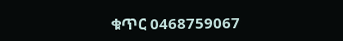ቁጥር 0468759067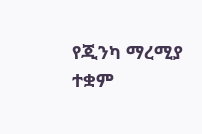የጂንካ ማረሚያ ተቋም